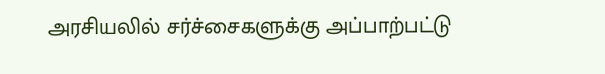அரசியலில் சர்ச்சைகளுக்கு அப்பாற்பட்டு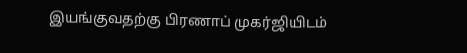இயங்குவதற்கு பிரணாப் முகர்ஜியிடம்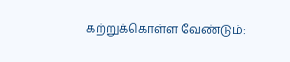கற்றுக்கொள்ள வேண்டும்: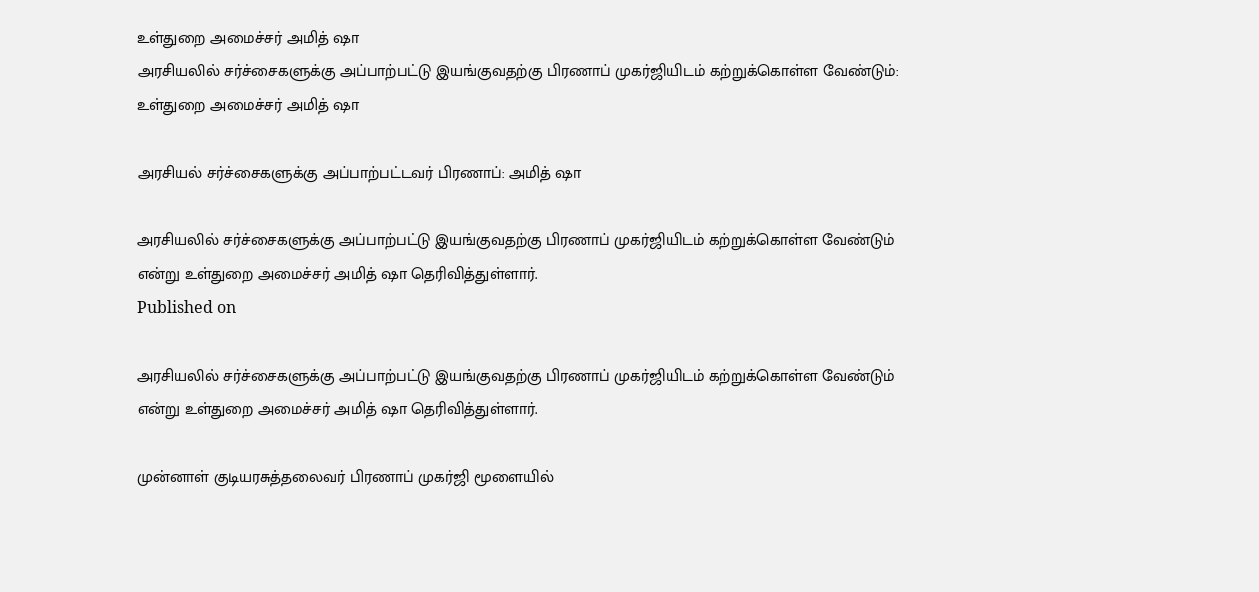உள்துறை அமைச்சர் அமித் ஷா
அரசியலில் சர்ச்சைகளுக்கு அப்பாற்பட்டு இயங்குவதற்கு பிரணாப் முகர்ஜியிடம் கற்றுக்கொள்ள வேண்டும்: உள்துறை அமைச்சர் அமித் ஷா

அரசியல் சர்ச்சைகளுக்கு அப்பாற்பட்டவர் பிரணாப்: அமித் ஷா

அரசியலில் சர்ச்சைகளுக்கு அப்பாற்பட்டு இயங்குவதற்கு பிரணாப் முகர்ஜியிடம் கற்றுக்கொள்ள வேண்டும் என்று உள்துறை அமைச்சர் அமித் ஷா தெரிவித்துள்ளார்.
Published on

அரசியலில் சர்ச்சைகளுக்கு அப்பாற்பட்டு இயங்குவதற்கு பிரணாப் முகர்ஜியிடம் கற்றுக்கொள்ள வேண்டும் என்று உள்துறை அமைச்சர் அமித் ஷா தெரிவித்துள்ளார்.

முன்னாள் குடியரசுத்தலைவர் பிரணாப் முகர்ஜி மூளையில்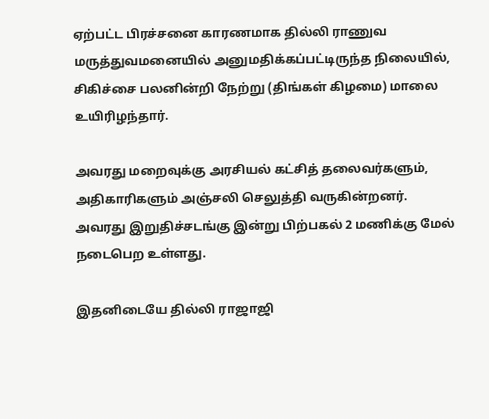ஏற்பட்ட பிரச்சனை காரணமாக தில்லி ராணுவ மருத்துவமனையில் அனுமதிக்கப்பட்டிருந்த நிலையில், சிகிச்சை பலனின்றி நேற்று (திங்கள் கிழமை) மாலை உயிரிழந்தார்.

அவரது மறைவுக்கு அரசியல் கட்சித் தலைவர்களும், அதிகாரிகளும் அஞ்சலி செலுத்தி வருகின்றனர். அவரது இறுதிச்சடங்கு இன்று பிற்பகல் 2 மணிக்கு மேல் நடைபெற உள்ளது.

இதனிடையே தில்லி ராஜாஜி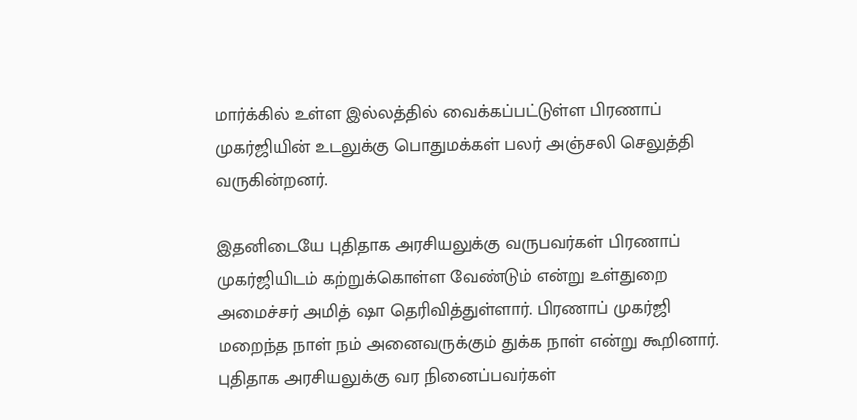மார்க்கில் உள்ள இல்லத்தில் வைக்கப்பட்டுள்ள பிரணாப் முகர்ஜியின் உடலுக்கு பொதுமக்கள் பலர் அஞ்சலி செலுத்தி வருகின்றனர்.

இதனிடையே புதிதாக அரசியலுக்கு வருபவர்கள் பிரணாப் முகர்ஜியிடம் கற்றுக்கொள்ள வேண்டும் என்று உள்துறை அமைச்சர் அமித் ஷா தெரிவித்துள்ளார். பிரணாப் முகர்ஜி மறைந்த நாள் நம் அனைவருக்கும் துக்க நாள் என்று கூறினார். புதிதாக அரசியலுக்கு வர நினைப்பவர்கள்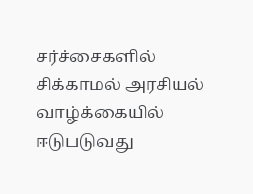சர்ச்சைகளில் சிக்காமல் அரசியல் வாழ்க்கையில் ஈடுபடுவது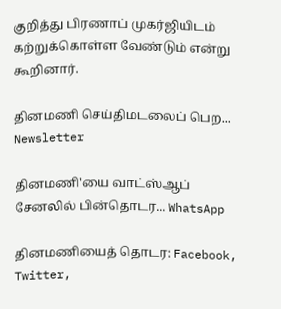குறித்து பிரணாப் முகர்ஜியிடம் கற்றுக்கொள்ள வேண்டும் என்று கூறினார்.

தினமணி செய்திமடலைப் பெற... Newsletter

தினமணி'யை வாட்ஸ்ஆப் சேனலில் பின்தொடர... WhatsApp

தினமணியைத் தொடர: Facebook, Twitter,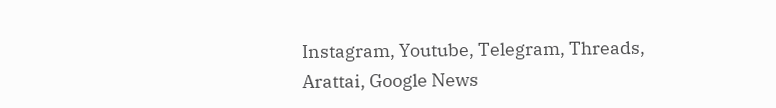Instagram, Youtube, Telegram, Threads, Arattai, Google News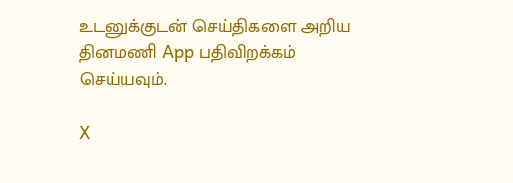உடனுக்குடன் செய்திகளை அறிய தினமணி App பதிவிறக்கம் செய்யவும்.

X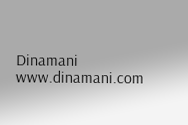Dinamani
www.dinamani.com